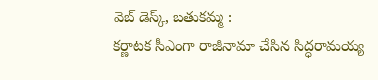వెబ్ డెస్క్, బతుకమ్మ :
కర్ణాటక సీఎంగా రాజీనామా చేసిన సిద్ధరామయ్య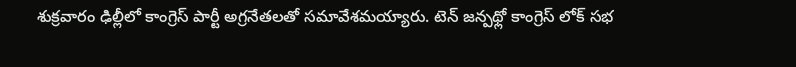శుక్రవారం ఢిల్లీలో కాంగ్రెస్ పార్టీ అగ్రనేతలతో సమావేశమయ్యారు. టెన్ జన్పథ్లో కాంగ్రెస్ లోక్ సభ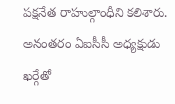పక్షనేత రాహుల్గాంధీని కలిశారు. అనంతరం ఏఐసీసీ అధ్యక్షుడు ఖర్గేతో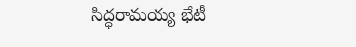సిద్ధరామయ్య భేటీ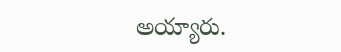అయ్యారు.